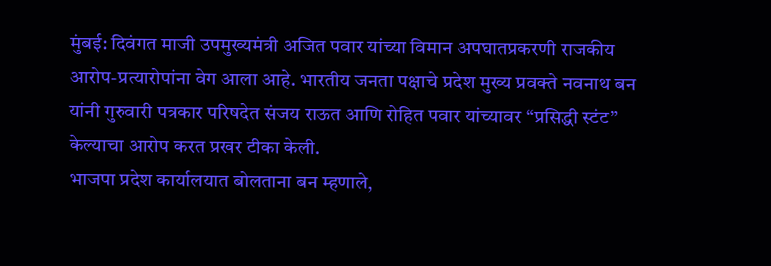मुंबई: दिवंगत माजी उपमुख्यमंत्री अजित पवार यांच्या विमान अपघातप्रकरणी राजकीय आरोप-प्रत्यारोपांना वेग आला आहे. भारतीय जनता पक्षाचे प्रदेश मुख्य प्रवक्ते नवनाथ बन यांनी गुरुवारी पत्रकार परिषदेत संजय राऊत आणि रोहित पवार यांच्यावर “प्रसिद्धी स्टंट” केल्याचा आरोप करत प्रखर टीका केली.
भाजपा प्रदेश कार्यालयात बोलताना बन म्हणाले,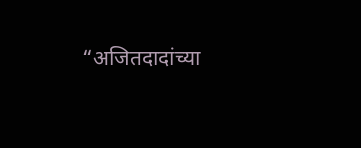“अजितदादांच्या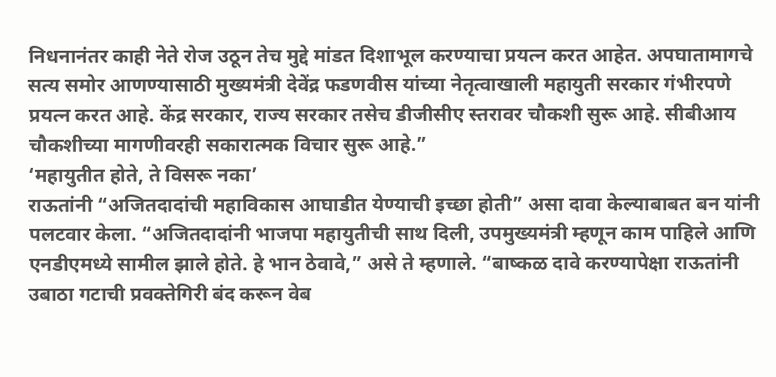निधनानंतर काही नेते रोज उठून तेच मुद्दे मांडत दिशाभूल करण्याचा प्रयत्न करत आहेत. अपघातामागचे सत्य समोर आणण्यासाठी मुख्यमंत्री देवेंद्र फडणवीस यांच्या नेतृत्वाखाली महायुती सरकार गंभीरपणे प्रयत्न करत आहे. केंद्र सरकार, राज्य सरकार तसेच डीजीसीए स्तरावर चौकशी सुरू आहे. सीबीआय चौकशीच्या मागणीवरही सकारात्मक विचार सुरू आहे.”
‘महायुतीत होते, ते विसरू नका’
राऊतांनी “अजितदादांची महाविकास आघाडीत येण्याची इच्छा होती” असा दावा केल्याबाबत बन यांनी पलटवार केला. “अजितदादांनी भाजपा महायुतीची साथ दिली, उपमुख्यमंत्री म्हणून काम पाहिले आणि एनडीएमध्ये सामील झाले होते. हे भान ठेवावे,” असे ते म्हणाले. “बाष्कळ दावे करण्यापेक्षा राऊतांनी उबाठा गटाची प्रवक्तेगिरी बंद करून वेब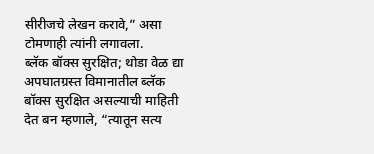सीरीजचे लेखन करावे,” असा टोमणाही त्यांनी लगावला.
ब्लॅक बॉक्स सुरक्षित; थोडा वेळ द्या
अपघातग्रस्त विमानातील ब्लॅक बॉक्स सुरक्षित असल्याची माहिती देत बन म्हणाले, “त्यातून सत्य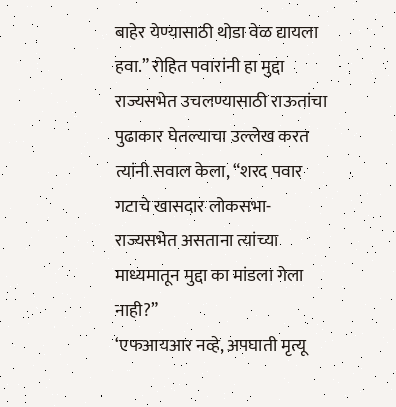बाहेर येण्यासाठी थोडा वेळ द्यायला हवा.” रोहित पवारांनी हा मुद्दा राज्यसभेत उचलण्यासाठी राऊतांचा पुढाकार घेतल्याचा उल्लेख करत त्यांनी सवाल केला, “शरद पवार गटाचे खासदार लोकसभा-राज्यसभेत असताना त्यांच्या माध्यमातून मुद्दा का मांडला गेला नाही?”
‘एफआयआर नव्हे, अपघाती मृत्यू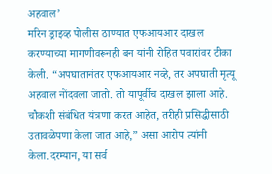अहवाल’
मरिन ड्राइव्ह पोलीस ठाण्यात एफआयआर दाखल करण्याच्या मागणीवरूनही बन यांनी रोहित पवारांवर टीका केली. “अपघातानंतर एफआयआर नव्हे, तर अपघाती मृत्यू अहवाल नोंदवला जातो. तो यापूर्वीच दाखल झाला आहे. चौकशी संबंधित यंत्रणा करत आहेत, तरीही प्रसिद्धीसाठी उतावळेपणा केला जात आहे,” असा आरोप त्यांनी केला.दरम्यान, या सर्व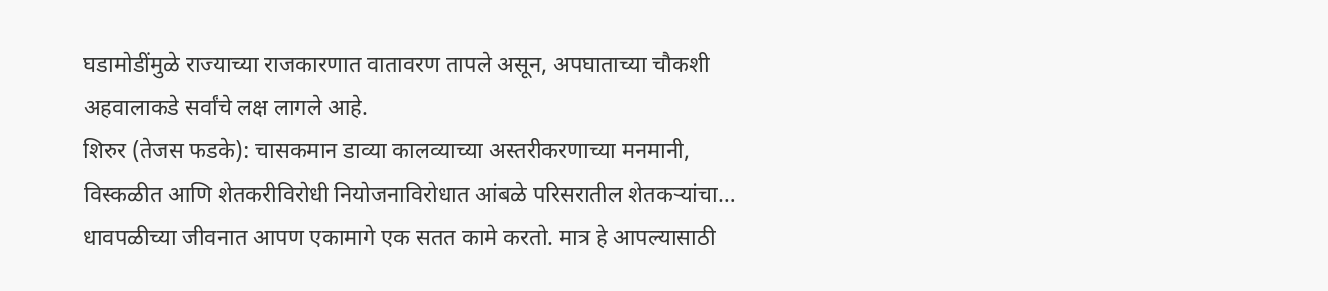घडामोडींमुळे राज्याच्या राजकारणात वातावरण तापले असून, अपघाताच्या चौकशी अहवालाकडे सर्वांचे लक्ष लागले आहे.
शिरुर (तेजस फडके): चासकमान डाव्या कालव्याच्या अस्तरीकरणाच्या मनमानी, विस्कळीत आणि शेतकरीविरोधी नियोजनाविरोधात आंबळे परिसरातील शेतकऱ्यांचा…
धावपळीच्या जीवनात आपण एकामागे एक सतत कामे करतो. मात्र हे आपल्यासाठी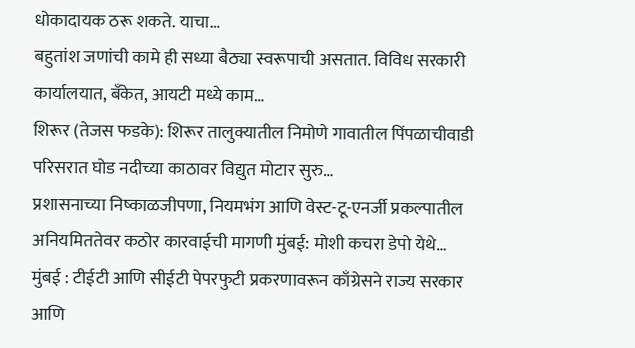धोकादायक ठरू शकते. याचा…
बहुतांश जणांची कामे ही सध्या बैठ्या स्वरूपाची असतात. विविध सरकारी कार्यालयात, बँकेत, आयटी मध्ये काम…
शिरूर (तेजस फडके): शिरूर तालुक्यातील निमोणे गावातील पिंपळाचीवाडी परिसरात घोड नदीच्या काठावर विद्युत मोटार सुरु…
प्रशासनाच्या निष्काळजीपणा, नियमभंग आणि वेस्ट-टू-एनर्जी प्रकल्पातील अनियमिततेवर कठोर कारवाईची मागणी मुंबई: मोशी कचरा डेपो येथे…
मुंबई : टीईटी आणि सीईटी पेपरफुटी प्रकरणावरून काँग्रेसने राज्य सरकार आणि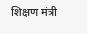शिक्षण मंत्री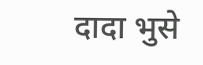दादा भुसे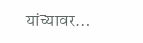यांच्यावर…